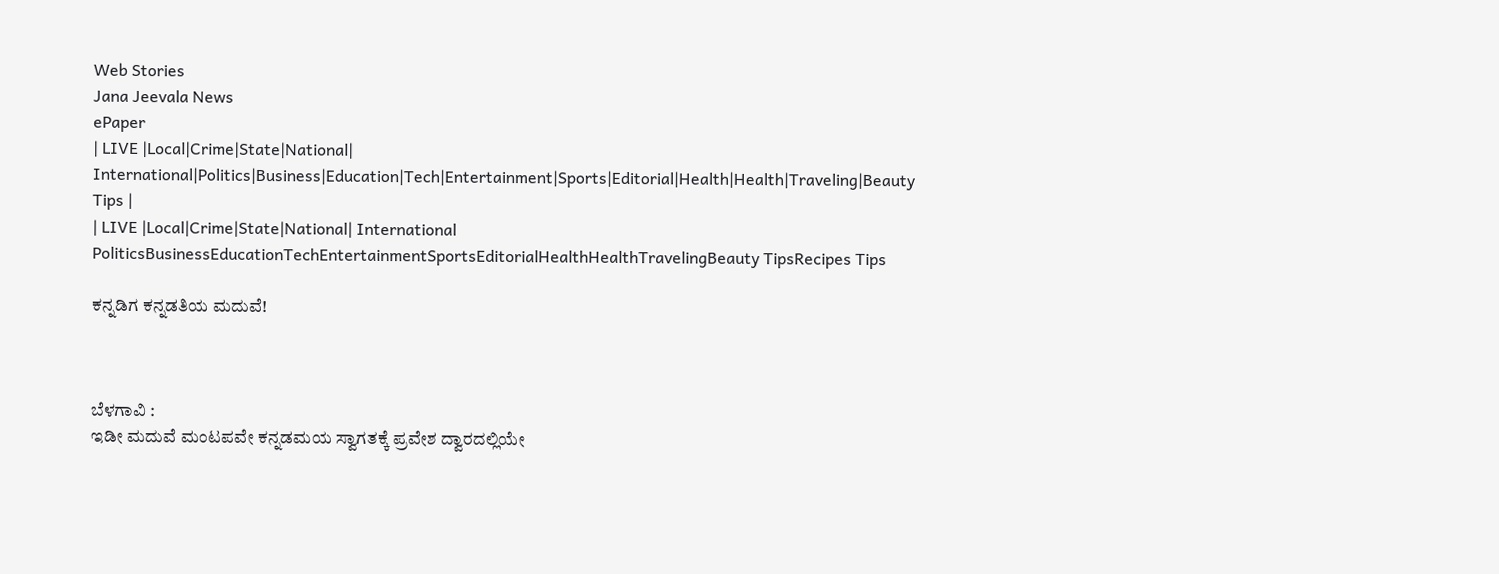Web Stories
Jana Jeevala News
ePaper
| LIVE |Local|Crime|State|National| International|Politics|Business|Education|Tech|Entertainment|Sports|Editorial|Health|Health|Traveling|Beauty Tips |
| LIVE |Local|Crime|State|National| International
PoliticsBusinessEducationTechEntertainmentSportsEditorialHealthHealthTravelingBeauty TipsRecipes Tips

ಕನ್ನಡಿಗ ಕನ್ನಡತಿಯ ಮದುವೆ!



ಬೆಳಗಾವಿ :
ಇಡೀ ಮದುವೆ ಮಂಟಪವೇ ಕನ್ನಡಮಯ ಸ್ವಾಗತಕ್ಕೆ ಪ್ರವೇಶ ದ್ವಾರದಲ್ಲಿಯೇ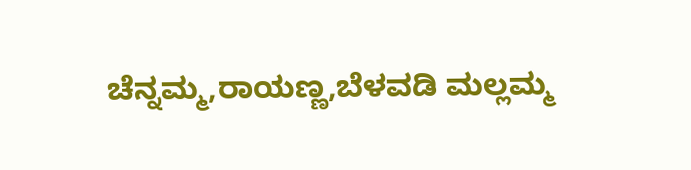ಚೆನ್ನಮ್ಮ,ರಾಯಣ್ಣ,ಬೆಳವಡಿ ಮಲ್ಲಮ್ಮ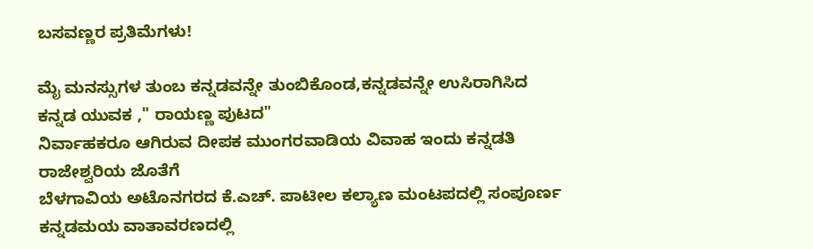ಬಸವಣ್ಣರ ಪ್ರತಿಮೆಗಳು!

ಮೈ ಮನಸ್ಸುಗಳ ತುಂಬ ಕನ್ನಡವನ್ನೇ ತುಂಬಿಕೊಂಡ,ಕನ್ನಡವನ್ನೇ ಉಸಿರಾಗಿಸಿದ ಕನ್ನಡ ಯುವಕ ," ರಾಯಣ್ಣ ಪುಟದ"
ನಿರ್ವಾಹಕರೂ ಆಗಿರುವ ದೀಪಕ ಮುಂಗರವಾಡಿಯ ವಿವಾಹ ಇಂದು ಕನ್ನಡತಿ ರಾಜೇಶ್ವರಿಯ ಜೊತೆಗೆ
ಬೆಳಗಾವಿಯ ಅಟೊನಗರದ ಕೆ.ಎಚ್. ಪಾಟೀಲ ಕಲ್ಯಾಣ ಮಂಟಪದಲ್ಲಿ ಸಂಪೂರ್ಣ ಕನ್ನಡಮಯ ವಾತಾವರಣದಲ್ಲಿ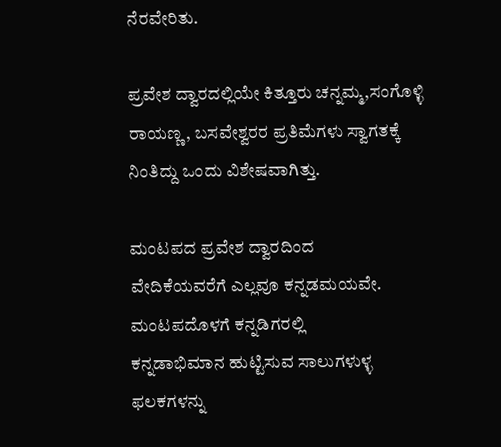ನೆರವೇರಿತು.

ಪ್ರವೇಶ ದ್ವಾರದಲ್ಲಿಯೇ ಕಿತ್ತೂರು ಚನ್ನಮ್ಮ,ಸಂಗೊಳ್ಳಿ ರಾಯಣ್ಣ, ಬಸವೇಶ್ವರರ ಪ್ರತಿಮೆಗಳು ಸ್ವಾಗತಕ್ಕೆ
ನಿಂತಿದ್ದು ಒಂದು ವಿಶೇಷವಾಗಿತ್ತು.

ಮಂಟಪದ ಪ್ರವೇಶ ದ್ವಾರದಿಂದ
ವೇದಿಕೆಯವರೆಗೆ ಎಲ್ಲವೂ ಕನ್ನಡಮಯವೇ. ಮಂಟಪದೊಳಗೆ ಕನ್ನಡಿಗರಲ್ಲಿ
ಕನ್ನಡಾಭಿಮಾನ ಹುಟ್ಟಿಸುವ ಸಾಲುಗಳುಳ್ಳ ಫಲಕಗಳನ್ನು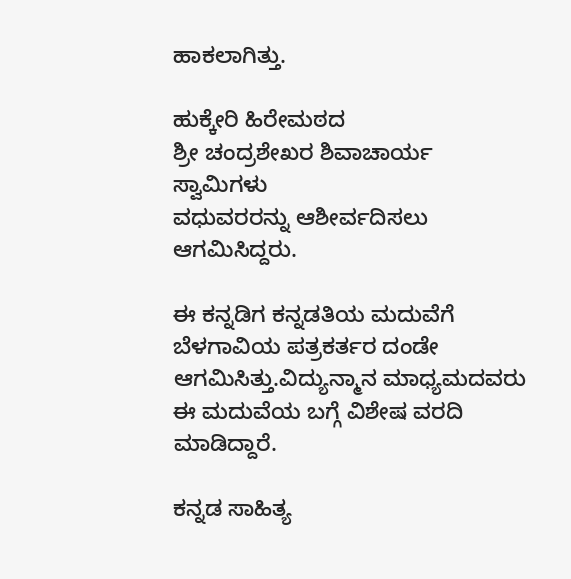ಹಾಕಲಾಗಿತ್ತು.

ಹುಕ್ಕೇರಿ ಹಿರೇಮಠದ
ಶ್ರೀ ಚಂದ್ರಶೇಖರ ಶಿವಾಚಾರ್ಯ ಸ್ವಾಮಿಗಳು
ವಧುವರರನ್ನು ಆಶೀರ್ವದಿಸಲು
ಆಗಮಿಸಿದ್ದರು.

ಈ ಕನ್ನಡಿಗ ಕನ್ನಡತಿಯ ಮದುವೆಗೆ ಬೆಳಗಾವಿಯ ಪತ್ರಕರ್ತರ ದಂಡೇ
ಆಗಮಿಸಿತ್ತು.ವಿದ್ಯುನ್ಮಾನ ಮಾಧ್ಯಮದವರು ಈ ಮದುವೆಯ ಬಗ್ಗೆ ವಿಶೇಷ ವರದಿ ಮಾಡಿದ್ದಾರೆ.

ಕನ್ನಡ ಸಾಹಿತ್ಯ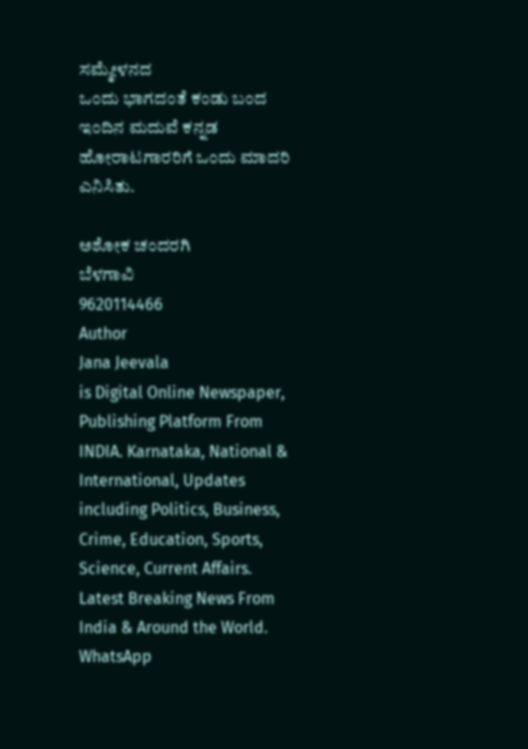ಸಮ್ಮೇಳನದ
ಒಂದು ಭಾಗದಂತೆ ಕಂಡು ಬಂದ ಇಂದಿನ ಮದುವೆ ಕನ್ನಡ ಹೋರಾಟಗಾರರಿಗೆ ಒಂದು ಮಾದರಿ ಎನಿಸಿತು.

ಅಶೋಕ ಚಂದರಗಿ
ಬೆಳಗಾವಿ
9620114466
Author
Jana Jeevala
is Digital Online Newspaper, Publishing Platform From INDIA. Karnataka, National & International, Updates including Politics, Business, Crime, Education, Sports, Science, Current Affairs. Latest Breaking News From India & Around the World.
WhatsApp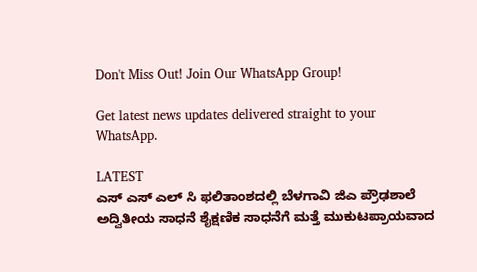Don't Miss Out! Join Our WhatsApp Group!

Get latest news updates delivered straight to your WhatsApp.

LATEST
ಎಸ್ ಎಸ್ ಎಲ್ ಸಿ ಫಲಿತಾಂಶದಲ್ಲಿ ಬೆಳಗಾವಿ ಜಿಎ ಪ್ರೌಢಶಾಲೆ ಅದ್ವಿತೀಯ ಸಾಧನೆ ಶೈಕ್ಷಣಿಕ ಸಾಧನೆಗೆ ಮತ್ತೆ ಮುಕುಟಪ್ರಾಯವಾದ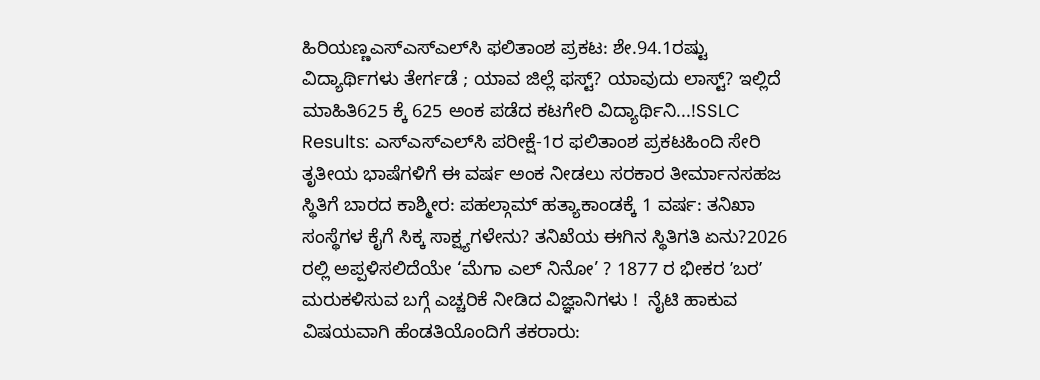ಹಿರಿಯಣ್ಣಎಸ್‌ಎಸ್‌ಎಲ್‌ಸಿ ಫಲಿತಾಂಶ ಪ್ರಕಟ: ಶೇ.94.1ರಷ್ಟು ವಿದ್ಯಾರ್ಥಿಗಳು ತೇರ್ಗಡೆ ; ಯಾವ ಜಿಲ್ಲೆ ಫಸ್ಟ್? ಯಾವುದು ಲಾಸ್ಟ್? ಇಲ್ಲಿದೆ ಮಾಹಿತಿ625 ಕ್ಕೆ 625 ಅಂಕ ಪಡೆದ ಕಟಗೇರಿ ವಿದ್ಯಾರ್ಥಿನಿ...!SSLC Results: ಎಸ್‌ಎಸ್‌ಎಲ್‌ಸಿ ಪರೀಕ್ಷೆ-1ರ ಫಲಿತಾಂಶ ಪ್ರಕಟಹಿಂದಿ ಸೇರಿ ತೃತೀಯ ಭಾಷೆಗಳಿಗೆ ಈ ವರ್ಷ ಅಂಕ ನೀಡಲು ಸರಕಾರ ತೀರ್ಮಾನಸಹಜ ಸ್ಥಿತಿಗೆ ಬಾರದ ಕಾಶ್ಮೀರ: ಪಹಲ್ಗಾಮ್ ಹತ್ಯಾಕಾಂಡಕ್ಕೆ 1 ವರ್ಷ: ತನಿಖಾ ಸಂಸ್ಥೆಗಳ ಕೈಗೆ ಸಿಕ್ಕ ಸಾಕ್ಷ್ಯಗಳೇನು? ತನಿಖೆಯ ಈಗಿನ ಸ್ಥಿತಿಗತಿ ಏನು?2026 ರಲ್ಲಿ ಅಪ್ಪಳಿಸಲಿದೆಯೇ ‘ಮೆಗಾ ಎಲ್ ನಿನೋ’ ? 1877 ರ ಭೀಕರ ʼಬರʼ ಮರುಕಳಿಸುವ ಬಗ್ಗೆ ಎಚ್ಚರಿಕೆ ನೀಡಿದ ವಿಜ್ಞಾನಿಗಳು !  ನೈಟಿ ಹಾಕುವ ವಿಷಯವಾಗಿ ಹೆಂಡತಿಯೊಂದಿಗೆ ತಕರಾರು: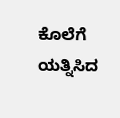ಕೊಲೆಗೆ ಯತ್ನಿಸಿದ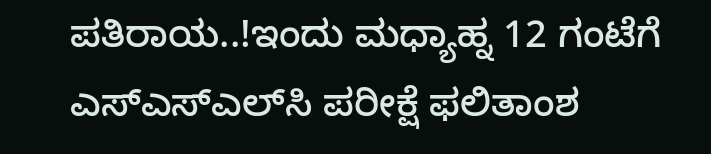ಪತಿರಾಯ..!ಇಂದು ಮಧ್ಯಾಹ್ನ 12 ಗಂಟೆಗೆ ಎಸ್‌ಎಸ್‌ಎಲ್‌ಸಿ ಪರೀಕ್ಷೆ ಫಲಿತಾಂಶ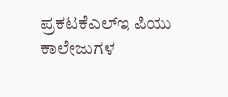ಪ್ರಕಟಕೆಎಲ್‌ಇ ಪಿಯು ಕಾಲೇಜುಗಳ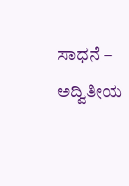ಸಾಧನೆ – ಅದ್ವಿತೀಯ